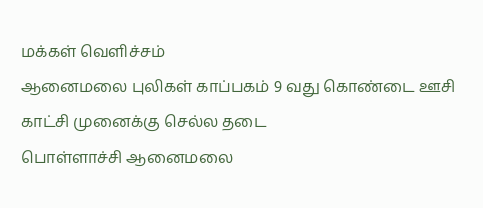மக்கள் வெளிச்சம்
ஆனைமலை புலிகள் காப்பகம் 9 வது கொண்டை ஊசி காட்சி முனைக்கு செல்ல தடை
பொள்ளாச்சி ஆனைமலை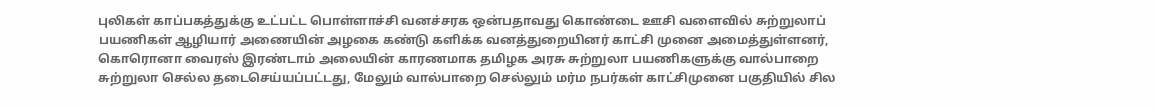புலிகள் காப்பகத்துக்கு உட்பட்ட பொள்ளாச்சி வனச்சரக ஒன்பதாவது கொண்டை ஊசி வளைவில் சுற்றுலாப் பயணிகள் ஆழியார் அணையின் அழகை கண்டு களிக்க வனத்துறையினர் காட்சி முனை அமைத்துள்ளனர், கொரொனா வைரஸ் இரண்டாம் அலையின் காரணமாக தமிழக அரசு சுற்றுலா பயணிகளுக்கு வால்பாறை சுற்றுலா செல்ல தடைசெய்யப்பட்டது, மேலும் வால்பாறை செல்லும் மர்ம நபர்கள் காட்சிமுனை பகுதியில் சில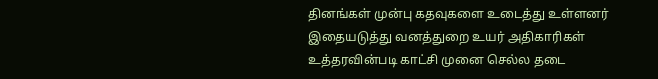தினங்கள் முன்பு கதவுகளை உடைத்து உள்ளனர் இதையடுத்து வனத்துறை உயர் அதிகாரிகள் உத்தரவின்படி காட்சி முனை செல்ல தடை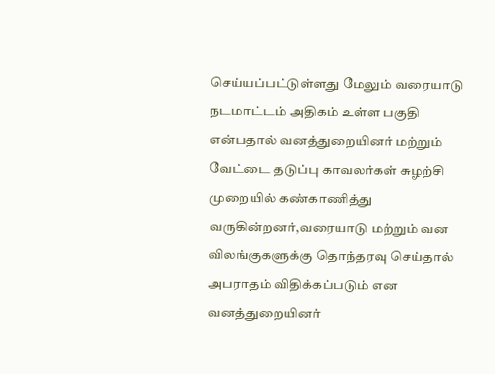செய்யப்பட்டுள்ளது மேலும் வரையாடு நடமாட்டம் அதிகம் உள்ள பகுதி என்பதால் வனத்துறையினர் மற்றும் வேட்டை தடுப்பு காவலர்கள் சுழற்சி முறையில் கண்காணித்து வருகின்றனர்,வரையாடு மற்றும் வன விலங்குகளுக்கு தொந்தரவு செய்தால் அபராதம் விதிக்கப்படும் என வனத்துறையினர்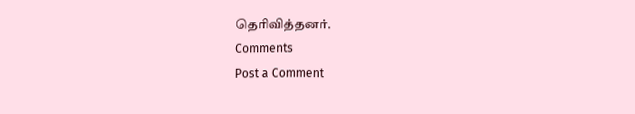தெரிவித்தனர்.
Comments
Post a Comment